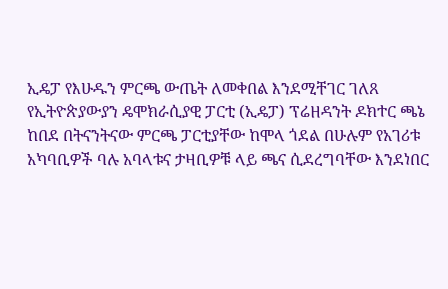ኢዴፓ የእሁዱን ምርጫ ውጤት ለመቀበል እንደሚቸገር ገለጸ
የኢትዮጵያውያን ዴሞክራሲያዊ ፓርቲ (ኢዴፓ) ፕሬዘዳንት ዶክተር ጫኔ ከበደ በትናንትናው ምርጫ ፓርቲያቸው ከሞላ ጎደል በሁሉም የአገሪቱ አካባቢዎች ባሉ አባላቱና ታዛቢዎቹ ላይ ጫና ሲደረግባቸው እንደነበር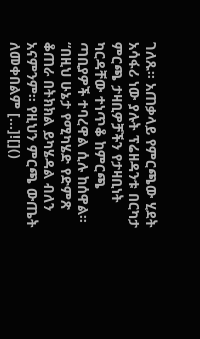ገለጹ፡፡ አጠቃላይ የምርጫው ሂደት አሳፋሪ ነው ያሉት ፕሬዘዳንቱ በርካታ ምርጫ ታዛቢዎቻችን የታዛቢነት ካርዳቸው ተነጥቆ ከምርጫ ጣቢያዎች ተባረዋል ሲሉ ከሰዋል፡፡ “በዚህ ሁኔታ የሚካሄድ የድምጽ ቆጠራ በትክክል ይካሄዳል ብለን አናምንም፡፡ የዚህን ምርጫ ውጤት ለመቀበልም […]![]()